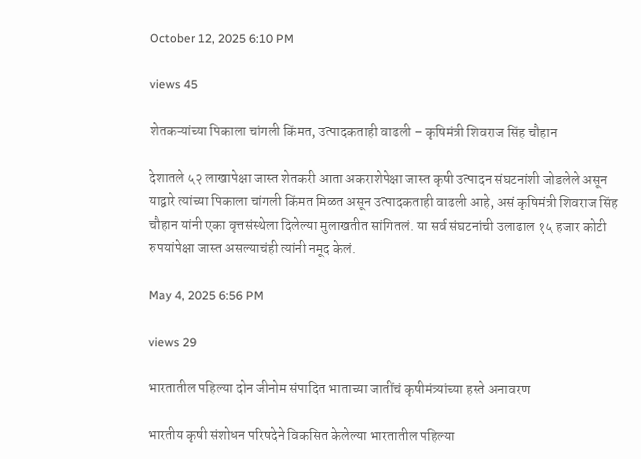October 12, 2025 6:10 PM

views 45

शेतकऱ्यांच्या पिकाला चांगली किंमत, उत्पादकताही वाढली – कृषिमंत्री शिवराज सिंह चौहान

देशातले ५२ लाखापेक्षा जास्त शेतकरी आता अकराशेपेक्षा जास्त कृषी उत्पादन संघटनांशी जोडलेले असून याद्वारे त्यांच्या पिकाला चांगली किंमत मिळत असून उत्पादकताही वाढली आहे, असं कृषिमंत्री शिवराज सिंह चौहान यांनी एका वृत्तसंस्थेला दिलेल्या मुलाखतीत सांगितलं. या सर्व संघटनांची उलाढाल १५ हजार कोटी रुपयांपेक्षा जास्त असल्याचंही त्यांनी नमूद केलं.

May 4, 2025 6:56 PM

views 29

भारतातील पहिल्या दोन जीनोम संपादित भाताच्या जातींचं कृषीमंत्र्यांच्या हस्ते अनावरण

भारतीय कृषी संशोधन परिषदेने विकसित केलेल्या भारतातील पहिल्या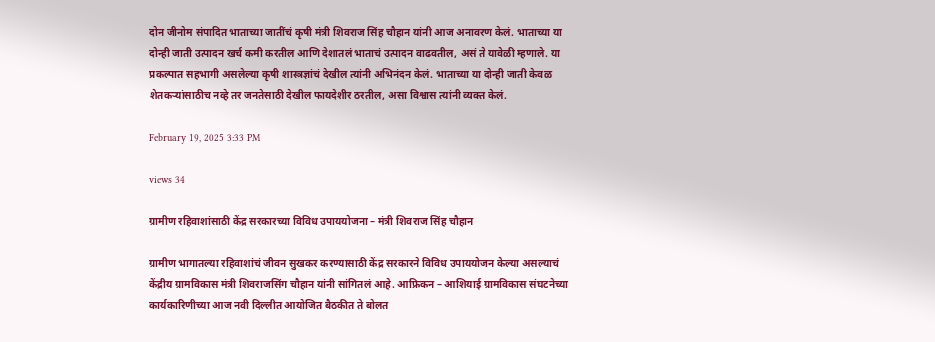दोन जीनोम संपादित भाताच्या जातींचं कृषी मंत्री शिवराज सिंह चौहान यांनी आज अनावरण केलं. भाताच्या या दोन्ही जाती उत्पादन खर्च कमी करतील आणि देशातलं भाताचं उत्पादन वाढवतील, असं ते यावेळी म्हणाले. या प्रकल्पात सहभागी असलेल्या कृषी शास्त्रज्ञांचं देखील त्यांनी अभिनंदन केलं. भाताच्या या दोन्ही जाती केवळ शेतकऱ्यांसाठीच नव्हे तर जनतेसाठी देखील फायदेशीर ठरतील, असा विश्वास त्यांनी व्यक्त केलं.

February 19, 2025 3:33 PM

views 34

ग्रामीण रहिवाशांसाठी केंद्र सरकारच्या विविध उपाययोजना – मंत्री शिवराज सिंह चौहान

ग्रामीण भागातल्या रहिवाशांचं जीवन सुखकर करण्यासाठी केंद्र सरकारने विविध उपाययोजन केल्या असल्याचं केंद्रीय ग्रामविकास मंत्री शिवराजसिंग चौहान यांनी सांगितलं आहे. आफ्रिकन – आशियाई ग्रामविकास संघटनेच्या कार्यकारिणीच्या आज नवी दिल्लीत आयोजित बैठकीत ते बोलत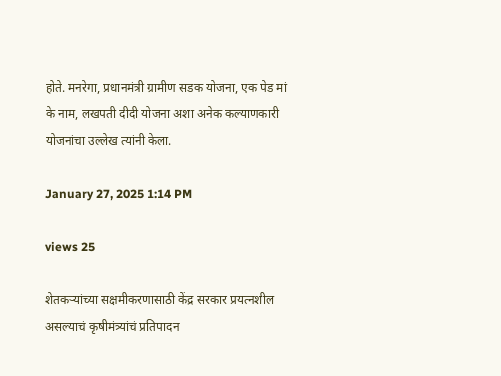होते. मनरेगा, प्रधानमंत्री ग्रामीण सडक योजना, एक पेड मां के नाम, लखपती दीदी योजना अशा अनेक कल्याणकारी योजनांचा उल्लेख त्यांनी केला.

January 27, 2025 1:14 PM

views 25

शेतकऱ्यांच्या सक्षमीकरणासाठी केंद्र सरकार प्रयत्नशील असल्याचं कृषीमंत्र्यांचं प्रतिपादन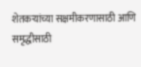शेतकऱ्यांच्या सक्षमीकरणासाठी आणि समृद्धीसाठी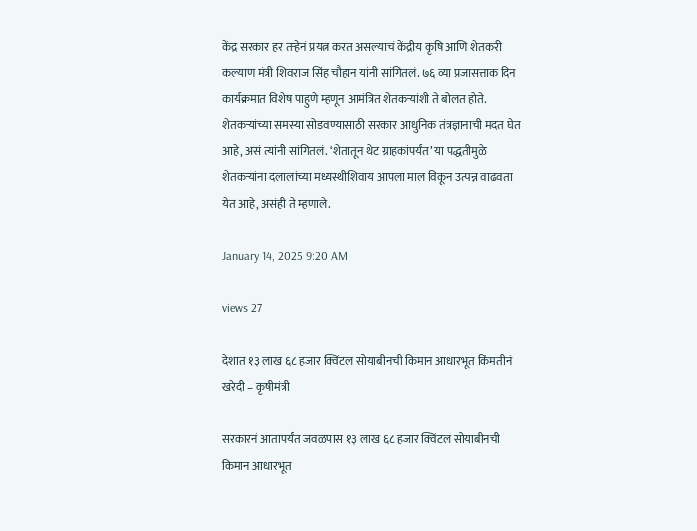केंद्र सरकार हर तऱ्हेनं प्रयत्न करत असल्याचं केंद्रीय कृषि आणि शेतकरी कल्याण मंत्री शिवराज सिंह चौहान यांनी सांगितलं. ७६ व्या प्रजासत्ताक दिन कार्यक्रमात विशेष पाहुणे म्हणून आमंत्रित शेतकऱ्यांशी ते बोलत होते. शेतकऱ्यांच्या समस्या सोडवण्यासाठी सरकार आधुनिक तंत्रज्ञानाची मदत घेत आहे, असं त्यांनी सांगितलं. ‘शेतातून थेट ग्राहकांपर्यंत’ या पद्धतीमुळे शेतकऱ्यांना दलालांच्या मध्यस्थीशिवाय आपला माल विकून उत्पन्न वाढवता येत आहे, असंही ते म्हणाले.

January 14, 2025 9:20 AM

views 27

देशात १३ लाख ६८ हजार क्विंटल सोयाबीनची किमान आधारभूत किंमतीनं खरेदी – कृषीमंत्री

सरकारनं आतापर्यंत जवळपास १३ लाख ६८ हजार क्विंटल सोयाबीनची किमान आधारभूत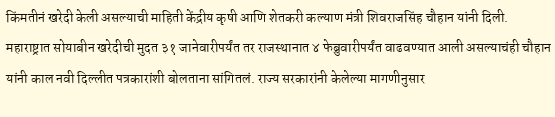किंमतीनं खरेदी केली असल्याची माहिती केंद्रीय कृषी आणि शेतकरी कल्याण मंत्री शिवराजसिंह चौहान यांनी दिली. महाराष्ट्रात सोयाबीन खरेदीची मुदत ३१ जानेवारीपर्यंत तर राजस्थानात ४ फेब्रुवारीपर्यंत वाढवण्यात आली असल्याचंही चौहान यांनी काल नवी दिल्लीत पत्रकारांशी बोलताना सांगितलं. राज्य सरकारांनी केलेल्या मागणीनुसार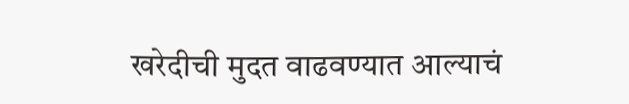खरेदीची मुदत वाढवण्यात आल्याचं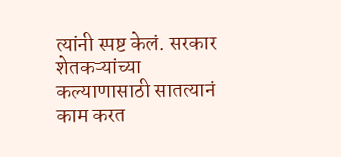त्यांनी स्पष्ट केलं. सरकार शेतकऱ्यांच्या कल्याणासाठी सातत्यानं काम करत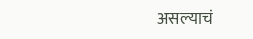असल्याचं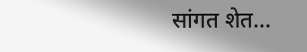सांगत शेत...